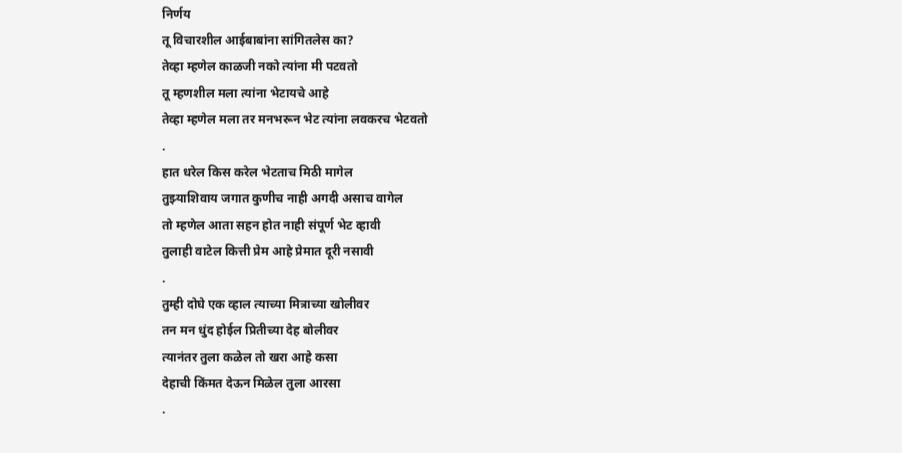निर्णय
तू विचारशील आईबाबांना सांगितलेस का?
तेव्हा म्हणेल काळजी नको त्यांना मी पटवतो
तू म्हणशील मला त्यांना भेटायचे आहे
तेव्हा म्हणेल मला तर मनभरून भेट त्यांना लवकरच भेटवतो
.
हात धरेल किस करेल भेटताच मिठी मागेल
तुझ्याशिवाय जगात कुणीच नाही अगदी असाच वागेल
तो म्हणेल आता सहन होत नाही संपूर्ण भेट व्हावी
तुलाही वाटेल कित्ती प्रेम आहे प्रेमात दूरी नसावी
.
तुम्ही दोघे एक व्हाल त्याच्या मित्राच्या खोलीवर
तन मन धुंद होईल प्रितीच्या देह बोलीवर
त्यानंतर तुला कळेल तो खरा आहे कसा
देहाची किंमत देऊन मिळेल तुला आरसा
.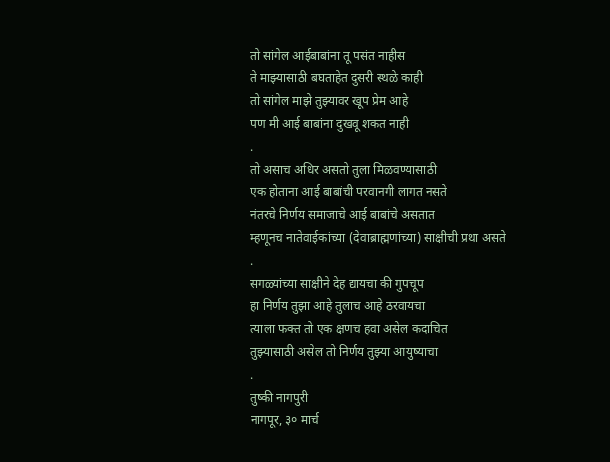तो सांगेल आईबाबांना तू पसंत नाहीस
ते माझ्यासाठी बघताहेत दुसरी स्थळे काही
तो सांगेल माझे तुझ्यावर खूप प्रेम आहे
पण मी आई बाबांना दुखवू शकत नाही
.
तो असाच अधिर असतो तुला मिळवण्यासाठी
एक होताना आई बाबांची परवानगी लागत नसते
नंतरचे निर्णय समाजाचे आई बाबांचे असतात
म्हणूनच नातेवाईकांच्या (देवाब्राह्मणांच्या) साक्षीची प्रथा असते
.
सगळ्यांच्या साक्षीने देह द्यायचा की गुपचूप
हा निर्णय तुझा आहे तुलाच आहे ठरवायचा
त्याला फक्त तो एक क्षणच हवा असेल कदाचित
तुझ्यासाठी असेल तो निर्णय तुझ्या आयुष्याचा
.
तुष्की नागपुरी
नागपूर, ३० मार्च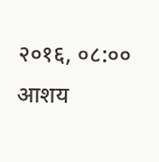२०१६, ०८:००
आशय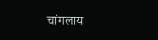चांगलाय